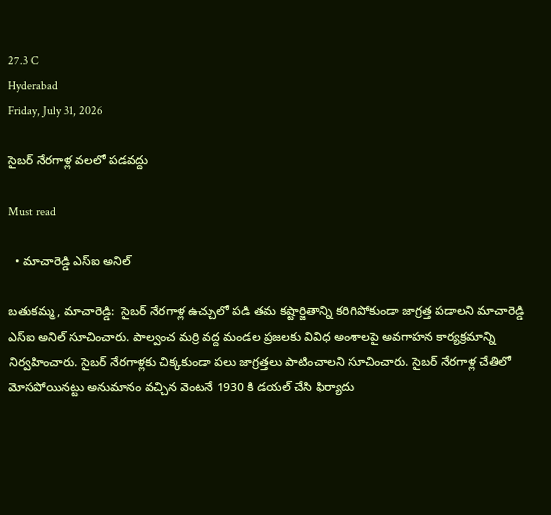27.3 C
Hyderabad
Friday, July 31, 2026

సైబర్ నేరగాళ్ల వలలో పడవద్దు

Must read

  • మాచారెడ్డి ఎస్ఐ అనిల్

బతుకమ్మ, మాచారెడ్డి:  సైబర్ నేరగాళ్ల ఉచ్చులో పడి తమ కష్టార్జితాన్ని కరిగిపోకుండా జాగ్రత్త పడాలని మాచారెడ్డి ఎస్ఐ అనిల్ సూచించారు. పాల్వంచ మర్రి వద్ద మండల ప్రజలకు వివిధ అంశాలపై అవగాహన కార్యక్రమాన్ని నిర్వహించారు. సైబర్ నేరగాళ్లకు చిక్కకుండా పలు జాగ్రత్తలు పాటించాలని సూచించారు. సైబర్ నేరగాళ్ల చేతిలో మోసపోయినట్టు అనుమానం వచ్చిన వెంటనే 1930 కి డయల్ చేసి ఫిర్యాదు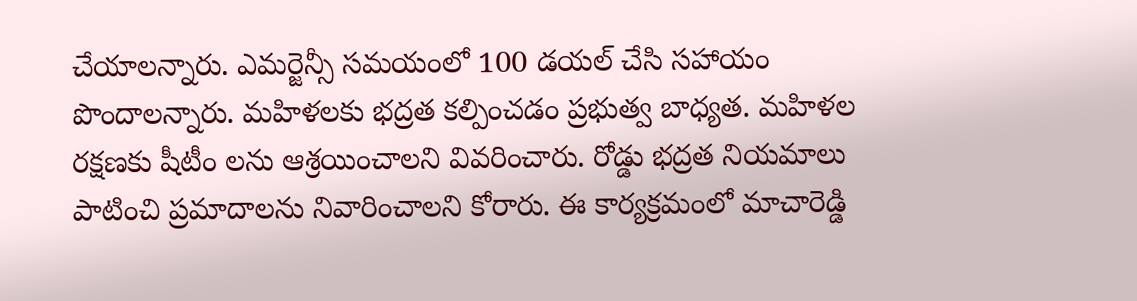చేయాలన్నారు. ఎమర్జెన్సీ సమయంలో 100 డయల్ చేసి సహాయం పొందాలన్నారు. మహిళలకు భద్రత కల్పించడం ప్రభుత్వ బాధ్యత. మహిళల రక్షణకు షీటీం లను ఆశ్రయించాలని వివరించారు. రోడ్డు భద్రత నియమాలు పాటించి ప్రమాదాలను నివారించాలని కోరారు. ఈ కార్యక్రమంలో మాచారెడ్డి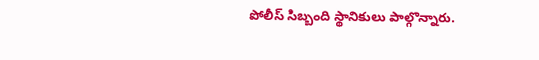పోలీస్ సిబ్బంది స్థానికులు పాల్గొన్నారు.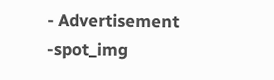- Advertisement -spot_img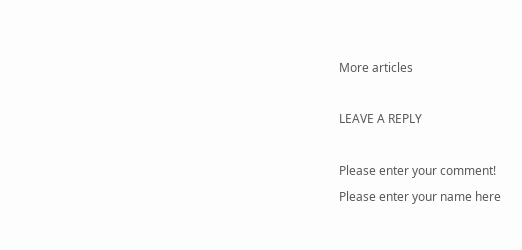More articles

LEAVE A REPLY

Please enter your comment!
Please enter your name here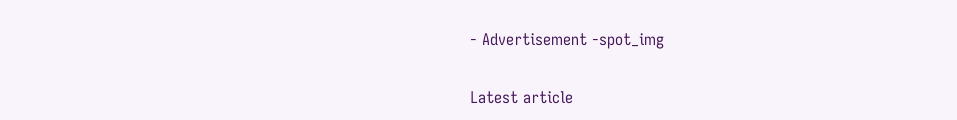- Advertisement -spot_img

Latest article